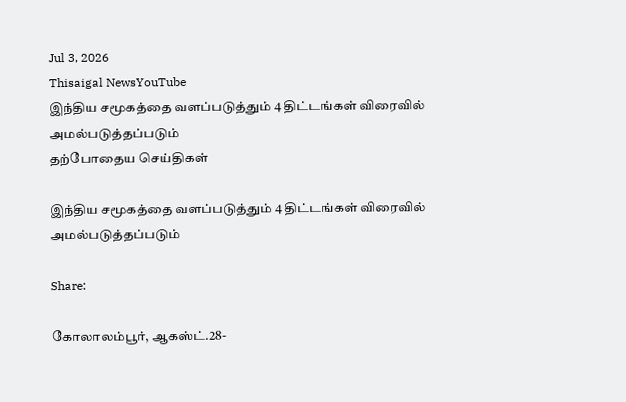Jul 3, 2026
Thisaigal NewsYouTube
இந்திய சமூகத்தை வளப்படுத்தும் 4 திட்டங்கள் விரைவில் அமல்படுத்தப்படும்
தற்போதைய செய்திகள்

இந்திய சமூகத்தை வளப்படுத்தும் 4 திட்டங்கள் விரைவில் அமல்படுத்தப்படும்

Share:

கோலாலம்பூர், ஆகஸ்ட்.28-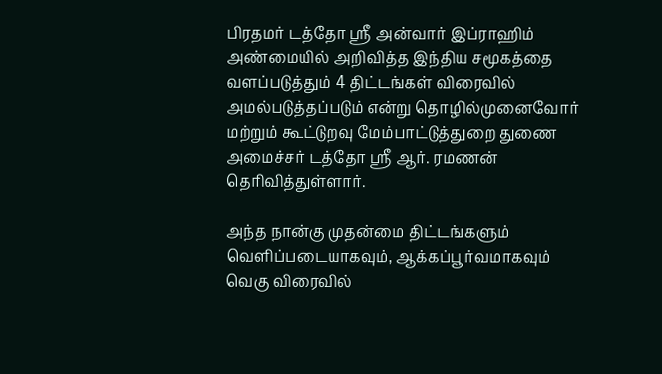பிரதமர் டத்தோ ஶ்ரீ அன்வார் இப்ராஹிம் அண்மையில் அறிவித்த இந்திய சமூகத்தை வளப்படுத்தும் 4 திட்டங்கள் விரைவில் அமல்படுத்தப்படும் என்று தொழில்முனைவோர் மற்றும் கூட்டுறவு மேம்பாட்டுத்துறை துணை அமைச்சர் டத்தோ ஶ்ரீ ஆர். ரமணன் தெரிவித்துள்ளார்.

அந்த நான்கு முதன்மை திட்டங்களும் வெளிப்படையாகவும், ஆக்கப்பூர்வமாகவும் வெகு விரைவில்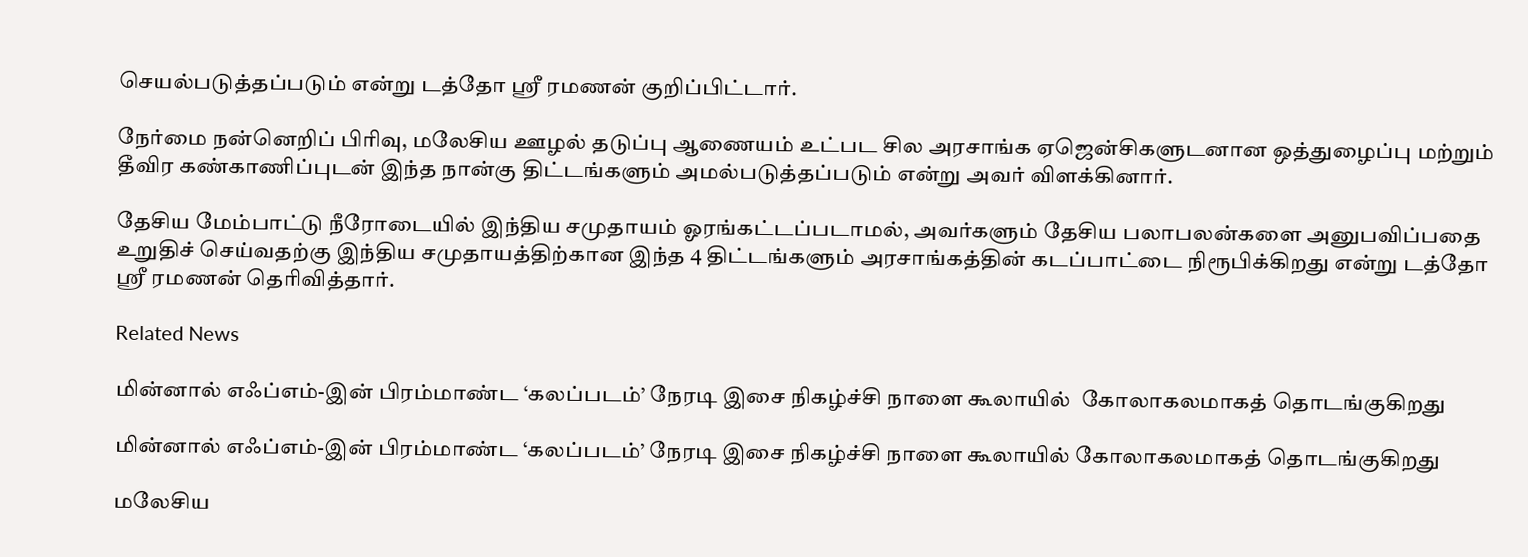செயல்படுத்தப்படும் என்று டத்தோ ஶ்ரீ ரமணன் குறிப்பிட்டார்.

நேர்மை நன்னெறிப் பிரிவு, மலேசிய ஊழல் தடுப்பு ஆணையம் உட்பட சில அரசாங்க ஏஜென்சிகளுடனான ஒத்துழைப்பு மற்றும் தீவிர கண்காணிப்புடன் இந்த நான்கு திட்டங்களும் அமல்படுத்தப்படும் என்று அவர் விளக்கினார்.

தேசிய மேம்பாட்டு நீரோடையில் இந்திய சமுதாயம் ஓரங்கட்டப்படாமல், அவர்களும் தேசிய பலாபலன்களை அனுபவிப்பதை உறுதிச் செய்வதற்கு இந்திய சமுதாயத்திற்கான இந்த 4 திட்டங்களும் அரசாங்கத்தின் கடப்பாட்டை நிரூபிக்கிறது என்று டத்தோ ஶ்ரீ ரமணன் தெரிவித்தார்.

Related News

மின்னால் எஃப்எம்-இன் பிரம்மாண்ட ‘கலப்படம்’ நேரடி இசை நிகழ்ச்சி நாளை கூலாயில்  கோலாகலமாகத் தொடங்குகிறது

மின்னால் எஃப்எம்-இன் பிரம்மாண்ட ‘கலப்படம்’ நேரடி இசை நிகழ்ச்சி நாளை கூலாயில் கோலாகலமாகத் தொடங்குகிறது

மலேசிய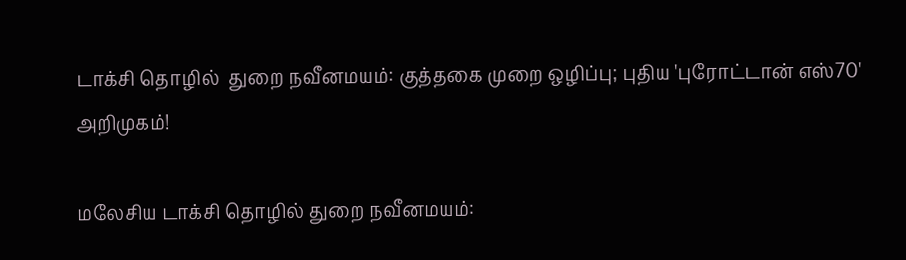டாக்சி தொழில்  துறை நவீனமயம்: குத்தகை முறை ஒழிப்பு; புதிய 'புரோட்டான் எஸ்70' அறிமுகம்!

மலேசிய டாக்சி தொழில் துறை நவீனமயம்: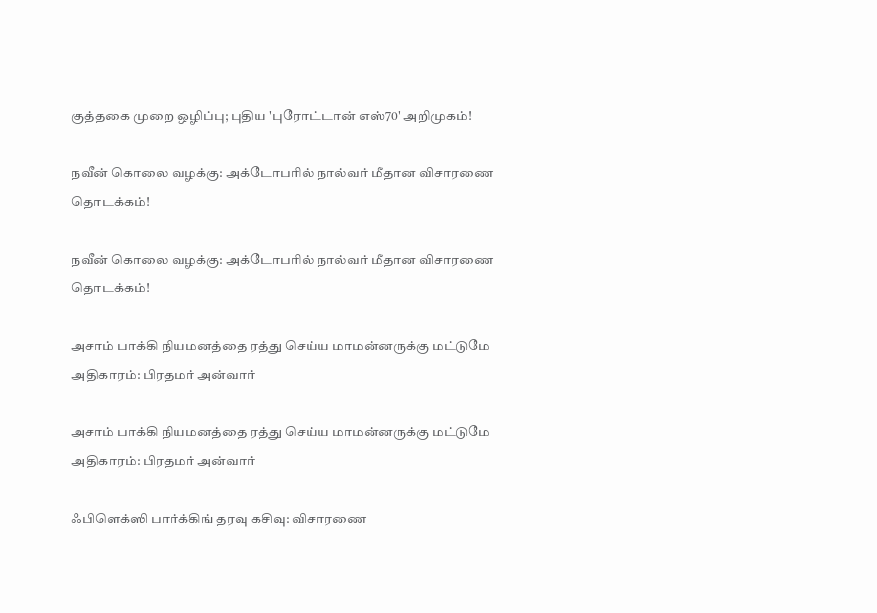குத்தகை முறை ஒழிப்பு; புதிய 'புரோட்டான் எஸ்70' அறிமுகம்!

நவீன் கொலை வழக்கு: அக்டோபரில் நால்வர் மீதான விசாரணை தொடக்கம்!

நவீன் கொலை வழக்கு: அக்டோபரில் நால்வர் மீதான விசாரணை தொடக்கம்!

அசாம் பாக்கி நியமனத்தை ரத்து செய்ய மாமன்னருக்கு மட்டுமே அதிகாரம்: பிரதமர் அன்வார்

அசாம் பாக்கி நியமனத்தை ரத்து செய்ய மாமன்னருக்கு மட்டுமே அதிகாரம்: பிரதமர் அன்வார்

ஃபிளெக்ஸி பார்க்கிங் தரவு கசிவு: விசாரணை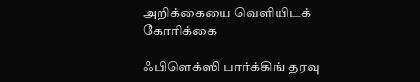அறிக்கையை வெளியிடக் கோரிக்கை

ஃபிளெக்ஸி பார்க்கிங் தரவு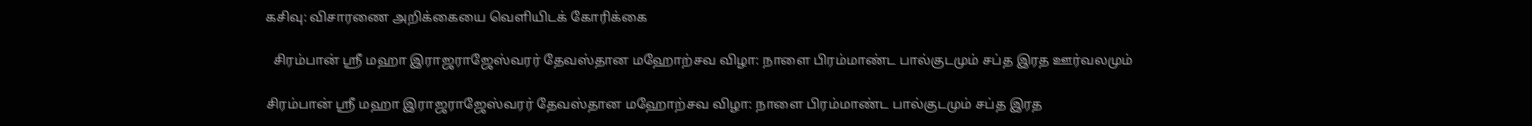கசிவு: விசாரணை அறிக்கையை வெளியிடக் கோரிக்கை

  சிரம்பான் ஸ்ரீ மஹா இராஜராஜேஸ்வரர் தேவஸ்தான மஹோற்சவ விழா: நாளை பிரம்மாண்ட பால்குடமும் சப்த இரத ஊர்வலமும்

சிரம்பான் ஸ்ரீ மஹா இராஜராஜேஸ்வரர் தேவஸ்தான மஹோற்சவ விழா: நாளை பிரம்மாண்ட பால்குடமும் சப்த இரத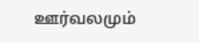ஊர்வலமும்